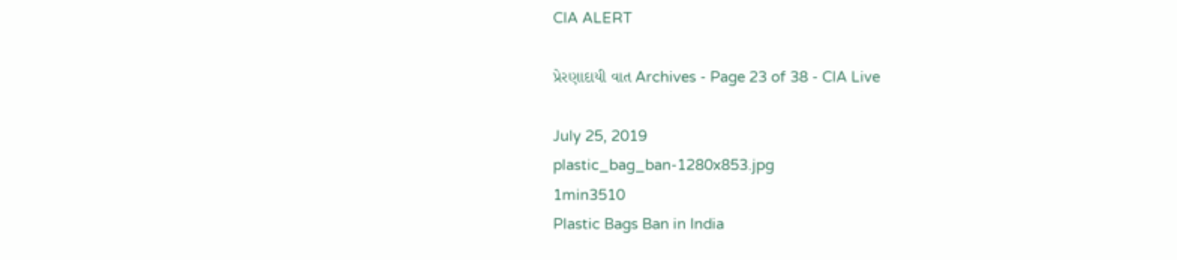CIA ALERT

પ્રેરણાદાયી વાત Archives - Page 23 of 38 - CIA Live

July 25, 2019
plastic_bag_ban-1280x853.jpg
1min3510
Plastic Bags Ban in India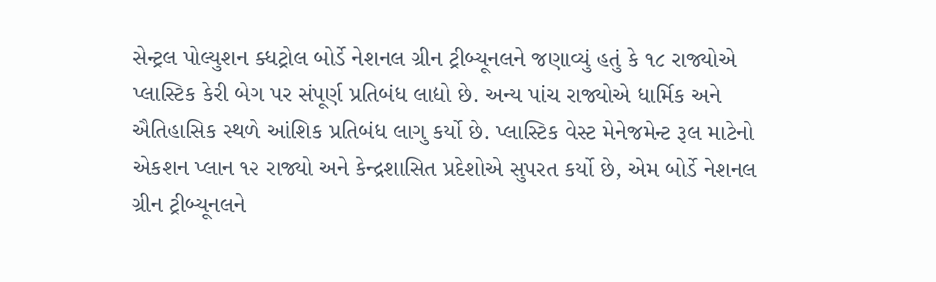સેન્ટ્રલ પોલ્યુશન ક્ધટ્રોલ બોર્ડે નેશનલ ગ્રીન ટ્રીબ્યૂનલને જણાવ્યું હતું કે ૧૮ રાજ્યોએ પ્લાસ્ટિક કેરી બેગ પર સંપૂર્ણ પ્રતિબંધ લાદ્યો છે. અન્ય પાંચ રાજ્યોએ ધાર્મિક અને ઐતિહાસિક સ્થળે આંશિક પ્રતિબંધ લાગુ કર્યો છે. પ્લાસ્ટિક વેસ્ટ મેનેજમેન્ટ રૂલ માટેનો એકશન પ્લાન ૧૨ રાજ્યો અને કેન્દ્રશાસિત પ્રદેશોએ સુપરત કર્યો છે, એમ બોર્ડે નેશનલ ગ્રીન ટ્રીબ્યૂનલને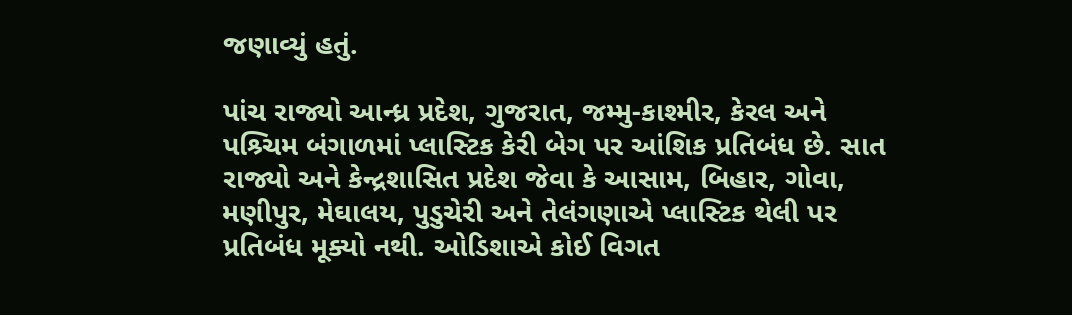જણાવ્યું હતું.

પાંચ રાજ્યો આન્ધ્ર પ્રદેશ, ગુજરાત, જમ્મુ-કાશ્મીર, કેરલ અને પશ્ર્ચિમ બંગાળમાં પ્લાસ્ટિક કેરી બેગ પર આંશિક પ્રતિબંધ છે. સાત રાજ્યો અને કેન્દ્રશાસિત પ્રદેશ જેવા કે આસામ, બિહાર, ગોવા, મણીપુર, મેઘાલય, પુડુચેરી અને તેલંગણાએ પ્લાસ્ટિક થેલી પર પ્રતિબંધ મૂક્યો નથી. ઓડિશાએ કોઈ વિગત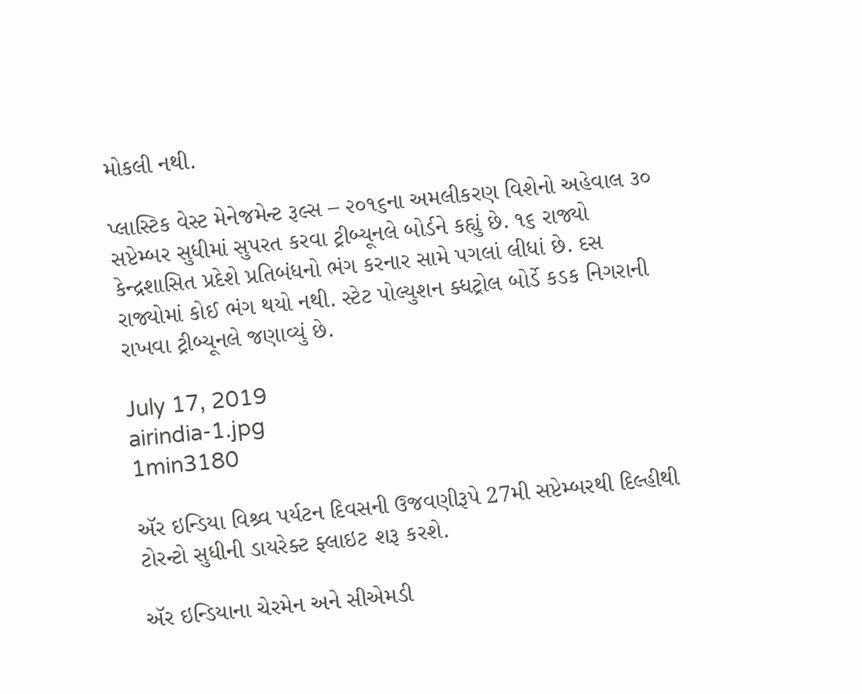મોકલી નથી.

પ્લાસ્ટિક વેસ્ટ મેનેજમેન્ટ રૂલ્સ – ૨૦૧૬ના અમલીકરણ વિશેનો અહેવાલ ૩૦ સપ્ટેમ્બર સુધીમાં સુપરત કરવા ટ્રીબ્યૂનલે બોર્ડને કહ્યું છે. ૧૬ રાજ્યો કેન્દ્રશાસિત પ્રદેશે પ્રતિબંધનો ભંગ કરનાર સામે પગલાં લીધાં છે. દસ રાજ્યોમાં કોઈ ભંગ થયો નથી. સ્ટેટ પોલ્યુશન ક્ધટ્રોલ બોર્ડે કડક નિગરાની રાખવા ટ્રીબ્યૂનલે જણાવ્યું છે.

July 17, 2019
airindia-1.jpg
1min3180

ઍર ઇન્ડિયા વિશ્ર્વ પર્યટન દિવસની ઉજવણીરૂપે 27મી સપ્ટેમ્બરથી દિલ્હીથી ટોરન્ટો સુધીની ડાયરેક્ટ ફ્લાઇટ શરૂ કરશે.

ઍર ઇન્ડિયાના ચેરમેન અને સીએમડી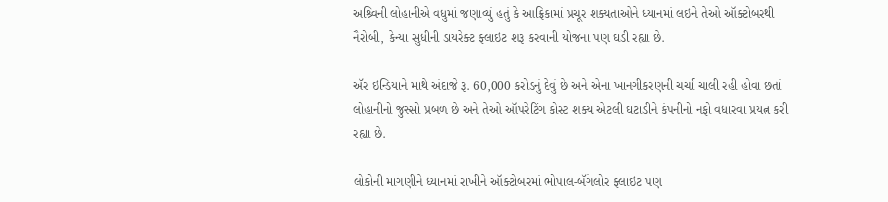અશ્ર્વિની લોહાનીએ વધુમાં જણાવ્યું હતું કે આફ્રિકામાં પ્રચૂર શક્યતાઓને ધ્યાનમાં લઇને તેઓ ઑક્ટોબરથી નૈરોબી, કેન્યા સુધીની ડાયરેક્ટ ફ્લાઇટ શરૂ કરવાની યોજના પણ ઘડી રહ્યા છે.

ઍર ઇન્ડિયાને માથે અંદાજે રૂ. 60,000 કરોડનું દેવું છે અને એના ખાનગીકરણની ચર્ચા ચાલી રહી હોવા છતાં લોહાનીનો જુસ્સો પ્રબળ છે અને તેઓ ઑપરેટિંગ કોસ્ટ શક્ય એટલી ઘટાડીને કંપનીનો નફો વધારવા પ્રયત્ન કરી રહ્યા છે.

લોકોની માગણીને ધ્યાનમાં રાખીને ઑક્ટોબરમાં ભોપાલ-બૅંગલોર ફ્લાઇટ પણ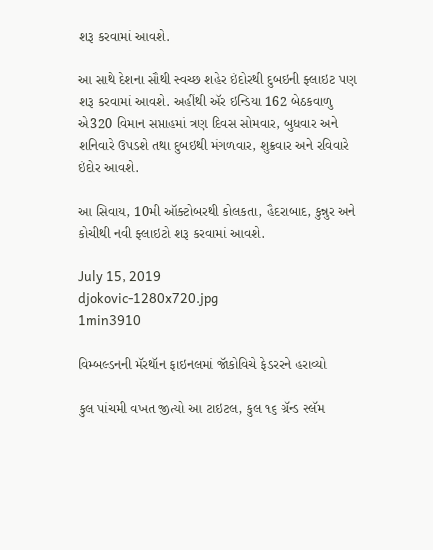શરૂ કરવામાં આવશે.

આ સાથે દેશના સૌથી સ્વચ્છ શહેર ઇંદોરથી દુબઇની ફ્લાઇટ પણ શરૂ કરવામાં આવશે. અહીંથી ઍર ઇન્ડિયા 162 બેઠકવાળુ એ320 વિમાન સપ્તાહમાં ત્રણ દિવસ સોમવાર, બુધવાર અને શનિવારે ઉપડશે તથા દુબઇથી મંગળવાર, શુક્રવાર અને રવિવારે ઇંદોર આવશે.

આ સિવાય, 10મી ઑક્ટોબરથી કોલકતા, હૈદરાબાદ, કુન્નુર અને કોચીથી નવી ફ્લાઇટો શરૂ કરવામાં આવશે.

July 15, 2019
djokovic-1280x720.jpg
1min3910

વિમ્બલ્ડનની મૅરથૉન ફાઇનલમાં જૉકોવિચે ફેડરરને હરાવ્યો

કુલ પાંચમી વખત જીત્યો આ ટાઇટલ, કુલ ૧૬ ગ્રૅન્ડ સ્લૅમ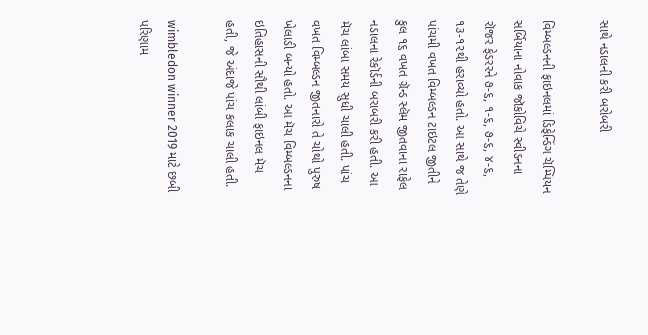સાથે નડાલની કરી બરોબરી

વિમ્બલ્ડનની ફાઇનલમાં ડિફેન્ડિંગ ચૅમ્પિયન સર્બિયાના નોવાક જૉકોવિચે સ્વીડનના રૉજર ફેડરરને ૭-૬, ૧-૬, ૭-૬, ૪-૬, ૧૩-૧૨થી હરાવ્યો હતો. આ સાથે જ તેણે પાંચમી વખત વિમ્બલ્ડન ટાઇટલ જીતીને કુલ ૧૬ વખત ગ્રૅન્ડ સ્લૅમ જીતવાના રાફેલ નડાલના રેકૉર્ડની બરાબરી કરી હતી. આ મૅચ લાંબા સમય સુધી ચાલી હતી. પાંચ વખત વિમ્બલ્ડન જીતનારો તે ચોથો પુરુષ ખેલાડી બન્યો હતો. આ મૅચ વિમ્બલ્ડનના ઇતિહાસની સૌથી લાંબી ફાઇનલ મૅચ હતી, જે અંદાજે પાંચ કલાક ચાલી હતી.

wimbledon winner 2019 માટે છબી પરિણામ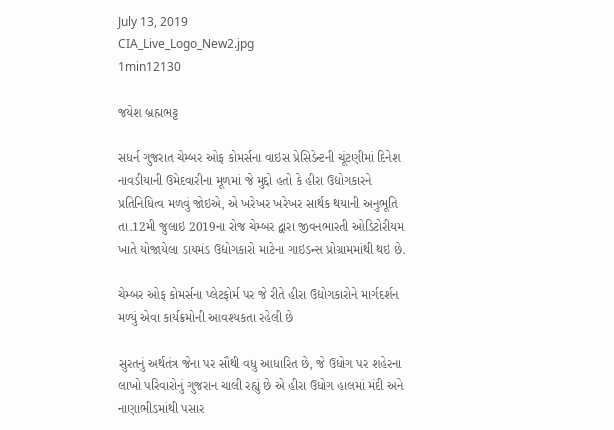July 13, 2019
CIA_Live_Logo_New2.jpg
1min12130

જયેશ બ્રહ્મભટ્ટ

સધર્ન ગુજરાત ચેમ્બર ઓફ કોમર્સના વાઇસ પ્રેસિડેન્ટની ચૂંટણીમાં દિનેશ નાવડીયાની ઉમેદવારીના મૂળમાં જે મુદ્દો હતો કે હીરા ઉદ્યોગકારને પ્રતિનિધિત્વ મળવું જોઇએ, એ ખરેખર ખરેખર સાર્થક થયાની અનુભૂતિ તા.12મી જુલાઇ 2019ના રોજ ચેમ્બર દ્વારા જીવનભારતી ઓડિટોરીયમ ખાતે યોજાયેલા ડાયમંડ ઉદ્યોગકારો માટેના ગાઇડન્સ પ્રોગ્રામમાંથી થઇ છે.

ચેમ્બર ઓફ કોમર્સના પ્લેટફોર્મ પર જે રીતે હીરા ઉદ્યોગકારોને માર્ગદર્શન મળ્યું એવા કાર્યક્રમોની આવશ્યકતા રહેલી છે

સુરતનું અર્થતંત્ર જેના પર સૌથી વધુ આધારિત છે, જે ઉધોગ પર શહેરના લાખો પરિવારોનું ગુજરાન ચાલી રહ્યું છે એ હીરા ઉધોગ હાલમાં મંદી અને નાણાભીડમાંથી પસાર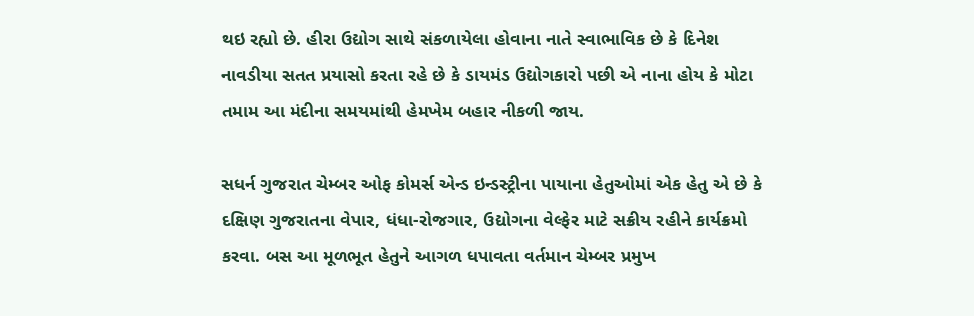થઇ રહ્યો છે. હીરા ઉદ્યોગ સાથે સંકળાયેલા હોવાના નાતે સ્વાભાવિક છે કે દિનેશ નાવડીયા સતત પ્રયાસો કરતા રહે છે કે ડાયમંડ ઉદ્યોગકારો પછી એ નાના હોય કે મોટા તમામ આ મંદીના સમયમાંથી હેમખેમ બહાર નીકળી જાય.

સધર્ન ગુજરાત ચેમ્બર ઓફ કોમર્સ એન્ડ ઇન્ડસ્ટ્રીના પાયાના હેતુઓમાં એક હેતુ એ છે કે દક્ષિણ ગુજરાતના વેપાર, ધંધા-રોજગાર, ઉદ્યોગના વેલ્ફેર માટે સક્રીય રહીને કાર્યક્રમો કરવા. બસ આ મૂળભૂત હેતુને આગળ ધપાવતા વર્તમાન ચેમ્બર પ્રમુખ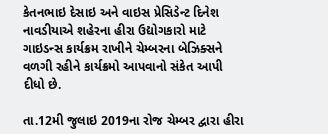કેતનભાઇ દેસાઇ અને વાઇસ પ્રેસિડેન્ટ દિનેશ નાવડીયાએ શહેરના હીરા ઉદ્યોગકારો માટે ગાઇડન્સ કાર્યક્રમ રાખીને ચેમ્બરના બેઝિક્સને વળગી રહીને કાર્યક્રમો આપવાનો સંકેત આપી દીધો છે.

તા.12મી જુલાઇ 2019ના રોજ ચેમ્બર દ્વારા હીરા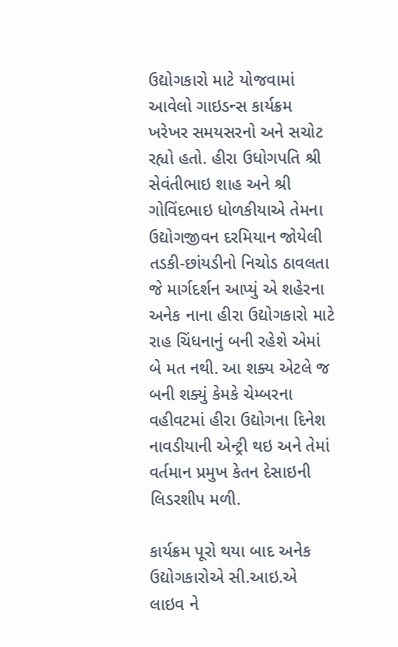ઉદ્યોગકારો માટે યોજવામાં આવેલો ગાઇડન્સ કાર્યક્રમ ખરેખર સમયસરનો અને સચોટ રહ્યો હતો. હીરા ઉધોગપતિ શ્રી સેવંતીભાઇ શાહ અને શ્રી ગોવિંદભાઇ ધોળકીયાએ તેમના ઉદ્યોગજીવન દરમિયાન જોયેલી તડકી-છાંયડીનો નિચોડ ઠાવલતા જે માર્ગદર્શન આપ્યું એ શહેરના અનેક નાના હીરા ઉદ્યોગકારો માટે રાહ ચિંધનાનું બની રહેશે એમાં બે મત નથી. આ શક્ય એટલે જ બની શક્યું કેમકે ચેમ્બરના વહીવટમાં હીરા ઉદ્યોગના દિનેશ નાવડીયાની એન્ટ્રી થઇ અને તેમાં વર્તમાન પ્રમુખ કેતન દેસાઇની લિડરશીપ મળી.

કાર્યક્રમ પૂરો થયા બાદ અનેક ઉદ્યોગકારોએ સી.આઇ.એ લાઇવ ને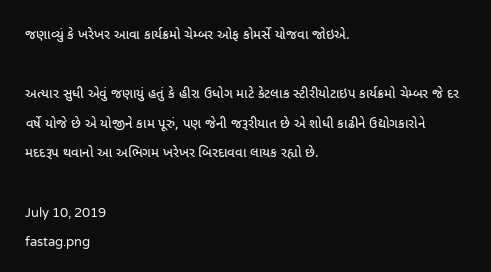જણાવ્યું કે ખરેખર આવા કાર્યક્રમો ચેમ્બર ઓફ કોમર્સે યોજવા જોઇએ.

અત્યાર સુધી એવું જણાયું હતું કે હીરા ઉધોગ માટે કેટલાક સ્ટીરીયોટાઇપ કાર્યક્રમો ચેમ્બર જે દર વર્ષે યોજે છે એ યોજીને કામ પૂરું, પણ જેની જરૂરીયાત છે એ શોધી કાઢીને ઉદ્યોગકારોને મદદરૂપ થવાનો આ અભિગમ ખરેખર બિરદાવવા લાયક રહ્યો છે.

July 10, 2019
fastag.png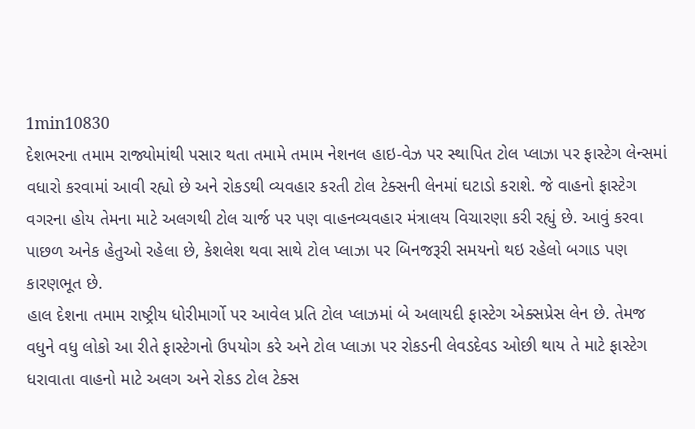1min10830
દેશભરના તમામ રાજ્યોમાંથી પસાર થતા તમામે તમામ નેશનલ હાઇ-વેઝ પર સ્થાપિત ટોલ પ્લાઝા પર ફાસ્ટેગ લેન્સમાં વધારો કરવામાં આવી રહ્યો છે અને રોકડથી વ્યવહાર કરતી ટોલ ટેક્સની લેનમાં ઘટાડો કરાશે. જે વાહનો ફાસ્ટેગ વગરના હોય તેમના માટે અલગથી ટોલ ચાર્જ પર પણ વાહનવ્યવહાર મંત્રાલય વિચારણા કરી રહ્યું છે. આવું કરવા પાછળ અનેક હેતુઓ રહેલા છે, કેશલેશ થવા સાથે ટોલ પ્લાઝા પર બિનજરૂરી સમયનો થઇ રહેલો બગાડ પણ કારણભૂત છે.
હાલ દેશના તમામ રાષ્ટ્રીય ધોરીમાર્ગો પર આવેલ પ્રતિ ટોલ પ્લાઝમાં બે અલાયદી ફાસ્ટેગ એક્સપ્રેસ લેન છે. તેમજ વધુને વધુ લોકો આ રીતે ફાસ્ટેગનો ઉપયોગ કરે અને ટોલ પ્લાઝા પર રોકડની લેવડદેવડ ઓછી થાય તે માટે ફાસ્ટેગ ધરાવાતા વાહનો માટે અલગ અને રોકડ ટોલ ટેક્સ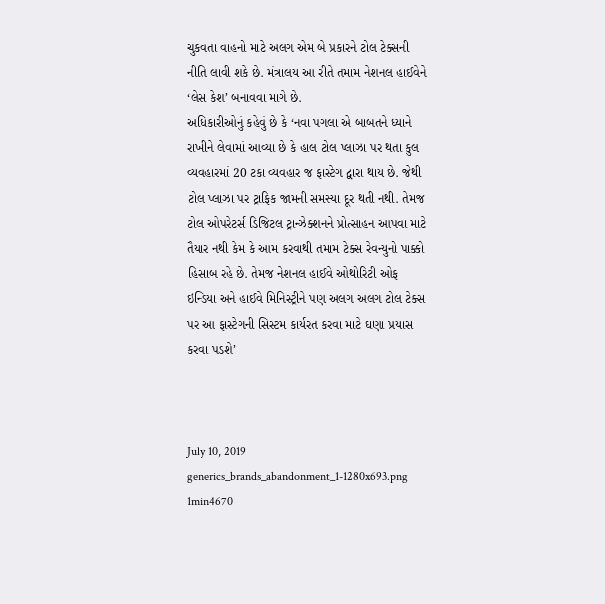ચુકવતા વાહનો માટે અલગ એમ બે પ્રકારને ટોલ ટેક્સની નીતિ લાવી શકે છે. મંત્રાલય આ રીતે તમામ નેશનલ હાઈવેને ‘લેસ કેશ’ બનાવવા માગે છે.
અધિકારીઓનું કહેવું છે કે ‘નવા પગલા એ બાબતને ધ્યાને રાખીને લેવામાં આવ્યા છે કે હાલ ટોલ પ્લાઝા પર થતા કુલ વ્યવહારમાં 20 ટકા વ્યવહાર જ ફાસ્ટેગ દ્વારા થાય છે. જેથી ટોલ પ્લાઝા પર ટ્રાફિક જામની સમસ્યા દૂર થતી નથી. તેમજ ટોલ ઓપરેટર્સ ડિજિટલ ટ્રાન્ઝેક્શનને પ્રોત્સાહન આપવા માટે તૈયાર નથી કેમ કે આમ કરવાથી તમામ ટેક્સ રેવન્યુનો પાક્કો હિસાબ રહે છે. તેમજ નેશનલ હાઈવે ઓથોરિટી ઓફ ઇન્ડિયા અને હાઈવે મિનિસ્ટ્રીને પણ અલગ અલગ ટોલ ટેક્સ પર આ ફાસ્ટેગની સિસ્ટમ કાર્યરત કરવા માટે ઘણા પ્રયાસ કરવા પડશે’



July 10, 2019
generics_brands_abandonment_1-1280x693.png
1min4670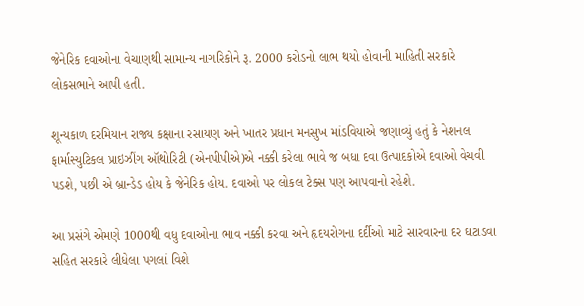જેનેરિક દવાઓના વેચાણથી સામાન્ય નાગરિકોને રૂ. 2000 કરોડનો લાભ થયો હોવાની માહિતી સરકારે લોકસભાને આપી હતી.

શૂન્યકાળ દરમિયાન રાજ્ય કક્ષાના રસાયણ અને ખાતર પ્રધાન મનસુખ માંડવિયાએ જણાવ્યું હતું કે નેશનલ ફાર્માસ્યુટિકલ પ્રાઇઝીંગ ઑથોરિટી (એનપીપીએ)એ નક્કી કરેલા ભાવે જ બધા દવા ઉત્પાદકોએ દવાઓ વેચવી પડશે, પછી એ બ્રાન્ડેડ હોય કે જેનેરિક હોય. દવાઓ પર લોકલ ટેક્સ પણ આપવાનો રહેશે.

આ પ્રસંગે એમણે 1000થી વધુ દવાઓના ભાવ નક્કી કરવા અને હૃદયરોગના દર્દીઓ માટે સારવારના દર ઘટાડવા સહિત સરકારે લીધેલા પગલાં વિશે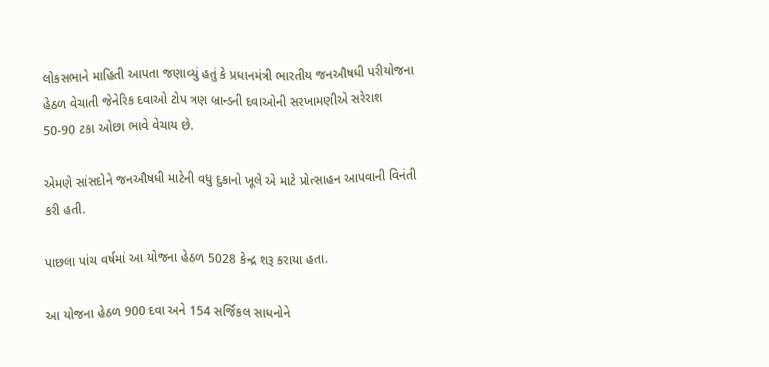લોકસભાને માહિતી આપતા જણાવ્યું હતું કે પ્રધાનમંત્રી ભારતીય જનઔષધી પરીયોજના હેઠળ વેચાતી જેનેરિક દવાઓ ટોપ ત્રણ બ્રાન્ડની દવાઓની સરખામણીએ સરેરાશ 50-90 ટકા ઓછા ભાવે વેચાય છે.

એમણે સાંસદોને જનઔષધી માટેની વધુ દુકાનો ખૂલે એ માટે પ્રોત્સાહન આપવાની વિનંતી કરી હતી.

પાછલા પાંચ વર્ષમાં આ યોજના હેઠળ 5028 કેન્દ્ર શરૂ કરાયા હતા.

આ યોજના હેઠળ 900 દવા અને 154 સર્જિકલ સાધનોને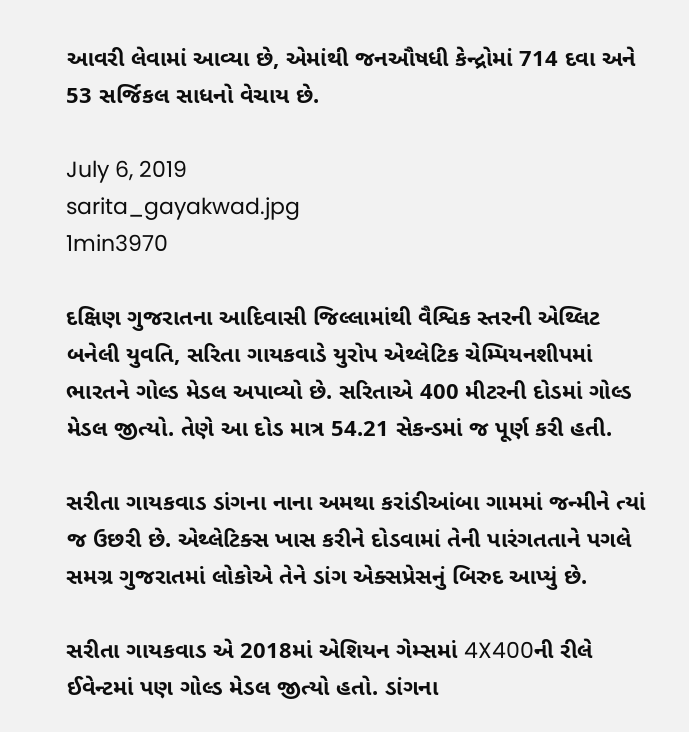આવરી લેવામાં આવ્યા છે, એમાંથી જનઔષધી કેન્દ્રોમાં 714 દવા અને 53 સર્જિકલ સાધનો વેચાય છે.

July 6, 2019
sarita_gayakwad.jpg
1min3970

દક્ષિણ ગુજરાતના આદિવાસી જિલ્લામાંથી વૈશ્વિક સ્તરની એથ્લિટ બનેલી યુવતિ, સરિતા ગાયકવાડે યુરોપ એથ્લેટિક ચેમ્પિયનશીપમાં ભારતને ગોલ્ડ મેડલ અપાવ્યો છે. સરિતાએ 400 મીટરની દોડમાં ગોલ્ડ મેડલ જીત્યો. તેણે આ દોડ માત્ર 54.21 સેકન્ડમાં જ પૂર્ણ કરી હતી.

સરીતા ગાયકવાડ ડાંગના નાના અમથા કરાંડીઆંબા ગામમાં જન્મીને ત્યાં જ ઉછરી છે. એથ્લેટિક્સ ખાસ કરીને દોડવામાં તેની પારંગતતાને પગલે સમગ્ર ગુજરાતમાં લોકોએ તેને ડાંગ એક્સપ્રેસનું બિરુદ આપ્યું છે.

સરીતા ગાયકવાડ એ 2018માં એશિયન ગેમ્સમાં 4X400ની રીલે ઈવેન્ટમાં પણ ગોલ્ડ મેડલ જીત્યો હતો. ડાંગના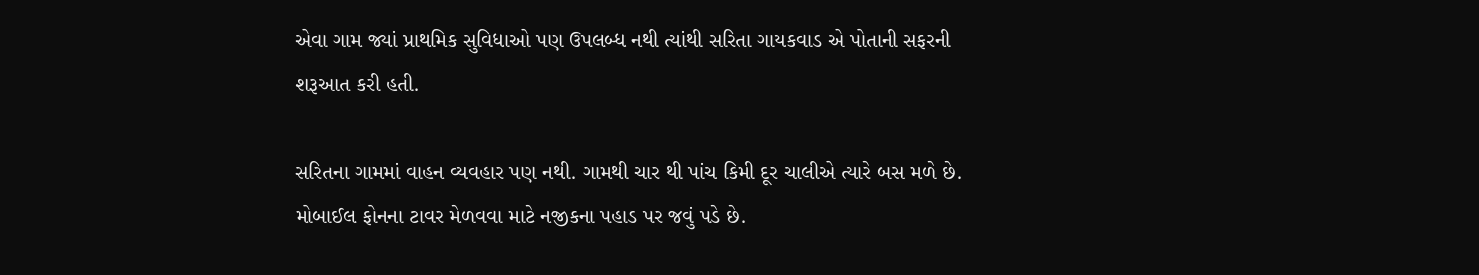એવા ગામ જ્યાં પ્રાથમિક સુવિધાઓ પણ ઉપલબ્ધ નથી ત્યાંથી સરિતા ગાયકવાડ એ પોતાની સફરની શરૂઆત કરી હતી.

સરિતના ગામમાં વાહન વ્યવહાર પણ નથી. ગામથી ચાર થી પાંચ કિમી દૂર ચાલીએ ત્યારે બસ મળે છે. મોબાઈલ ફોનના ટાવર મેળવવા માટે નજીકના પહાડ પર જવું પડે છે.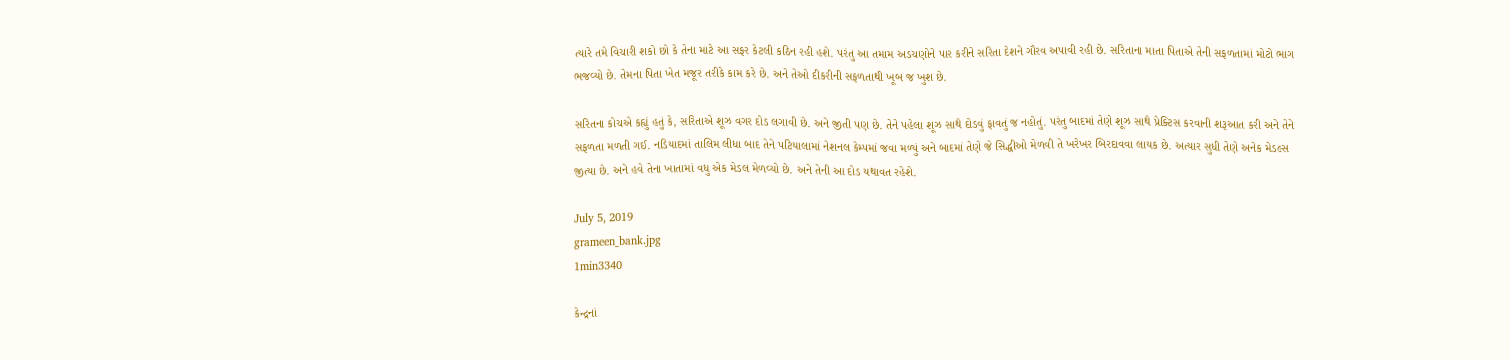ત્યારે તમે વિચારી શકો છો કે તેના માટે આ સફર કેટલી કઠિન રહી હશે. પરંતુ આ તમામ અડચણોને પાર કરીને સરિતા દેશને ગૌરવ અપાવી રહી છે. સરિતાના માતા પિતાએ તેની સફળતામાં મોટો ભાગ ભજવ્યો છે. તેમના પિતા ખેત મજૂર તરીકે કામ કરે છે. અને તેઓ દીકરીની સફળતાથી ખૂબ જ ખુશ છે.

સરિતના કોચએ કહ્યું હતું કે, સરિતાએ શૂઝ વગર દોડ લગાવી છે. અને જીતી પણ છે. તેને પહેલા શૂઝ સાથે દોડવું ફાવતું જ નહોતું. પરંતુ બાદમાં તેણે શૂઝ સાથે પ્રેક્ટિસ કરવાની શરૂઆત કરી અને તેને સફળતા મળતી ગઈ. નડિયાદમાં તાલિમ લીધા બાદ તેને પટિયાલામાં નેશનલ કેમ્પમાં જવા મળ્યું અને બાદમાં તેણે જે સિદ્ધીઓ મેળવી તે ખરેખર બિરદાવવા લાયક છે. અત્યાર સુધી તેણે અનેક મેડલ્સ જીત્યા છે. અને હવે તેના ખાતામાં વધુ એક મેડલ મેળવ્યો છે. અને તેની આ દોડ યથાવત રહેશે.

July 5, 2019
grameen_bank.jpg
1min3340

કેન્દ્રનાં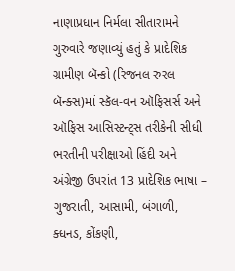નાણાપ્રધાન નિર્મલા સીતારામને ગુરુવારે જણાવ્યું હતું કે પ્રાદેશિક ગ્રામીણ બૅન્કો (રિજનલ રુરલ બૅન્ક્સ)માં સ્કૅલ-વન ઑફિસર્સ અને ઑફિસ આસિસ્ટન્ટ્સ તરીકેની સીધી ભરતીની પરીક્ષાઓ હિંદી અને અંગ્રેજી ઉપરાંત 13 પ્રાદેશિક ભાષા – ગુજરાતી, આસામી, બંગાળી, ક્ધનડ, કોંકણી,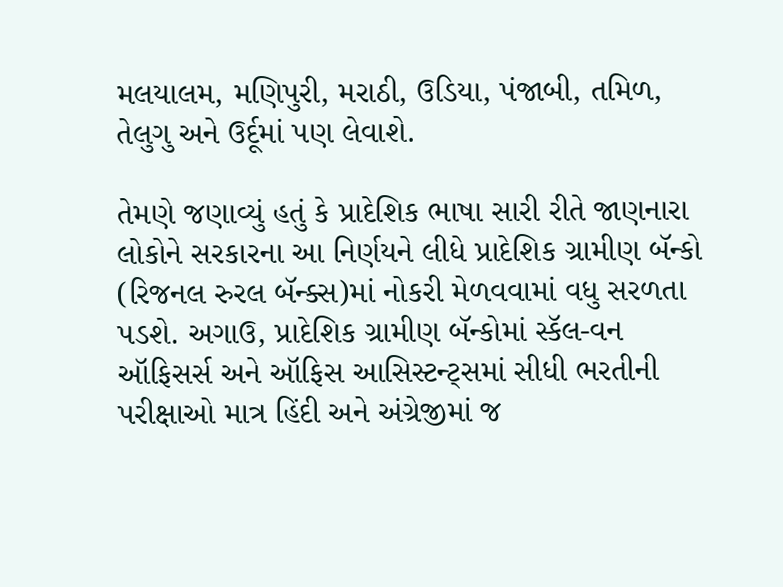મલયાલમ, મણિપુરી, મરાઠી, ઉડિયા, પંજાબી, તમિળ, તેલુગુ અને ઉર્દૂમાં પણ લેવાશે.

તેમણે જણાવ્યું હતું કે પ્રાદેશિક ભાષા સારી રીતે જાણનારા લોકોને સરકારના આ નિર્ણયને લીધે પ્રાદેશિક ગ્રામીણ બૅન્કો (રિજનલ રુરલ બૅન્ક્સ)માં નોકરી મેળવવામાં વધુ સરળતા પડશે. અગાઉ, પ્રાદેશિક ગ્રામીણ બૅન્કોમાં સ્કૅલ-વન ઑફિસર્સ અને ઑફિસ આસિસ્ટન્ટ્સમાં સીધી ભરતીની પરીક્ષાઓ માત્ર હિંદી અને અંગ્રેજીમાં જ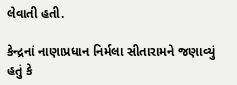લેવાતી હતી.

કેન્દ્રનાં નાણાપ્રધાન નિર્મલા સીતારામને જણાવ્યું હતું કે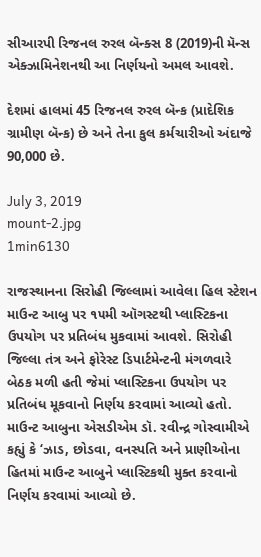સીઆરપી રિજનલ રુરલ બૅન્ક્સ 8 (2019)ની મૅન્સ એક્ઝામિનેશનથી આ નિર્ણયનો અમલ આવશે.

દેશમાં હાલમાં 45 રિજનલ રુરલ બૅન્ક (પ્રાદેશિક ગ્રામીણ બૅન્ક) છે અને તેના કુલ કર્મચારીઓ અંદાજે 90,000 છે.

July 3, 2019
mount-2.jpg
1min6130

રાજસ્થાનના સિરોહી જિલ્લામાં આવેલા હિલ સ્ટેશન માઉન્ટ આબુ પર ૧૫મી ઑગસ્ટથી પ્લાસ્ટિકના ઉપયોગ પર પ્રતિબંધ મુકવામાં આવશે. સિરોહી જિલ્લા તંત્ર અને ફોરેસ્ટ ડિપાર્ટમેન્ટની મંગળવારે બેઠક મળી હતી જેમાં પ્લાસ્ટિકના ઉપયોગ પર પ્રતિબંધ મૂકવાનો નિર્ણય કરવામાં આવ્યો હતો. માઉન્ટ આબુના એસડીએમ ડૉ. રવીન્દ્ર ગોસ્વામીએ કહ્યું કે ‘ઝાડ, છોડવા, વનસ્પતિ અને પ્રાણીઓના હિતમાં માઉન્ટ આબુને પ્લાસ્ટિકથી મુક્ત કરવાનો નિર્ણય કરવામાં આવ્યો છે.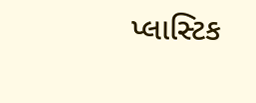પ્લાસ્ટિક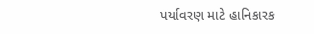પર્યાવરણ માટે હાનિકારક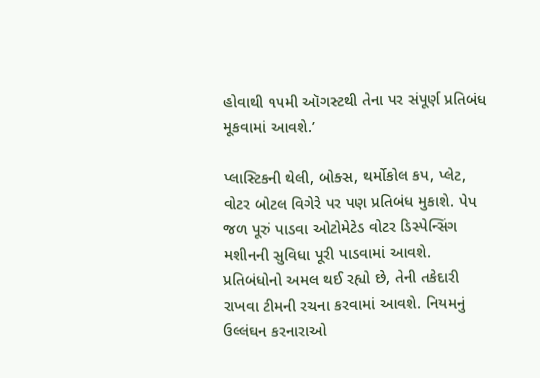હોવાથી ૧૫મી ઑગસ્ટથી તેના પર સંપૂર્ણ પ્રતિબંધ મૂકવામાં આવશે.’

પ્લાસ્ટિકની થેલી, બોક્સ, થર્મોકોલ કપ, પ્લેટ, વોટર બોટલ વિગેરે પર પણ પ્રતિબંધ મુકાશે. પેપ જળ પૂરું પાડવા ઓટોમેટેડ વોટર ડિસ્પેન્સિંગ મશીનની સુવિધા પૂરી પાડવામાં આવશે. પ્રતિબંધોનો અમલ થઈ રહ્યો છે, તેની તકેદારી રાખવા ટીમની રચના કરવામાં આવશે. નિયમનું ઉલ્લંઘન કરનારાઓ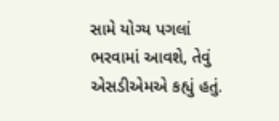સામે યોગ્ય પગલાં ભરવામાં આવશે, તેવું એસડીએમએ કહ્યું હતું.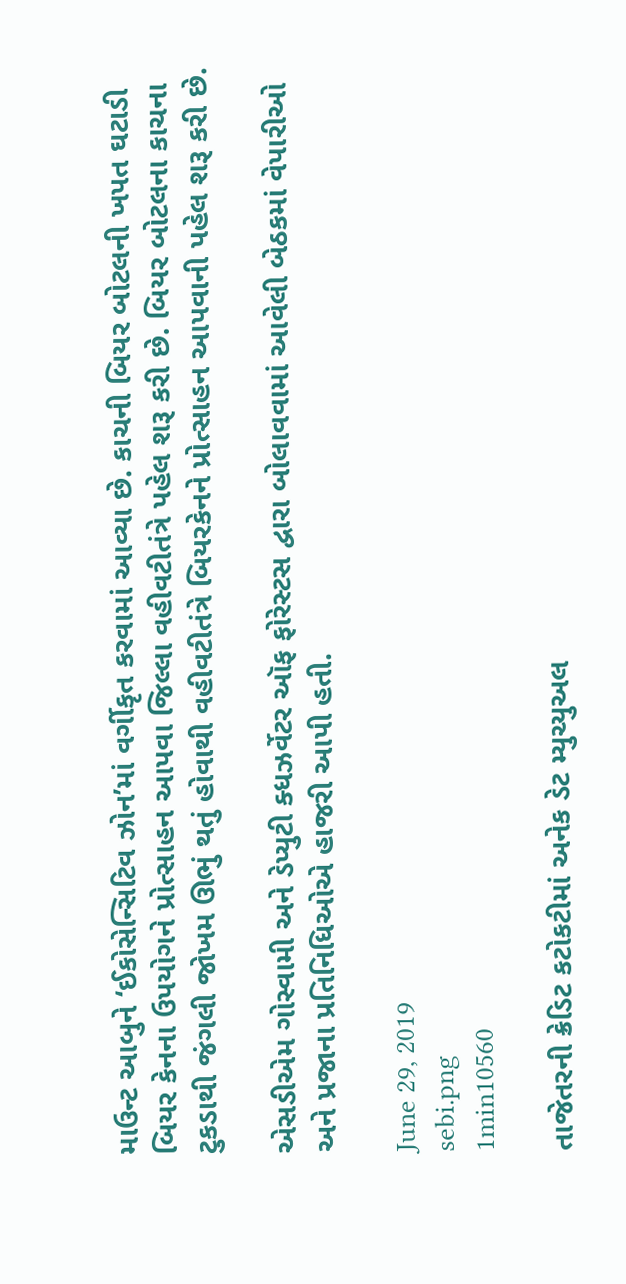માઉન્ટ આબુને ‘ઈકોસેન્સિટિવ ઝોન’માં વર્ગીકૃત કરવામાં આવ્યા છે. કાચની બિયર બોટલની ખપત ઘટાડી બિયર કેનના ઉપયોગને પ્રોત્સાહન આપવા જિલ્લા વહીવટીતંત્રે પહેલ શરૂ કરી છે. બિયર બોટલના કાચના ટુકડાથી જંગલી જોખમ ઊભું થતું હોવાથી વહીવટીતંત્રે બિયરકેનને પ્રોત્સાહન આપવાની પહેલ શરૂ કરી છે.

એસડીએમ ગોસ્વામી અને ડેપ્યુટી ક્ધઝર્વેટર ઑફ ફોરેસ્ટસ દ્વારા બોલાવવામાં આવેલી બેઠકમાં વેપારીઓ અને પ્રજાના પ્રતિનિધિઓએ હાજરી આપી હતી.

June 29, 2019
sebi.png
1min10560

તાજેતરની ક્રેડિટ કટોકટીમાં અનેક ડેટ મ્યુચ્યુઅલ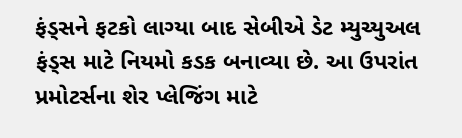ફંડ્સને ફટકો લાગ્યા બાદ સેબીએ ડેટ મ્યુચ્યુઅલ ફંડ્સ માટે નિયમો કડક બનાવ્યા છે. આ ઉપરાંત પ્રમોટર્સના શેર પ્લેજિંગ માટે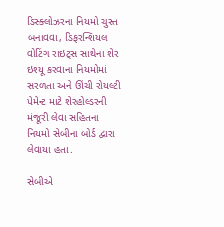ડિસ્ક્લોઝરના નિયમો ચુસ્ત બનાવવા, ડિફરન્શિયલ વોટિંગ રાઇટ્સ સાથેના શેર ઇશ્યૂ કરવાના નિયમોમાં સરળતા અને ઊંચી રોયલ્ટી પેમેન્ટ માટે શેરહોલ્ડરની મંજૂરી લેવા સહિતના નિયમો સેબીના બોર્ડ દ્વારા લેવાયા હતા.

સેબીએ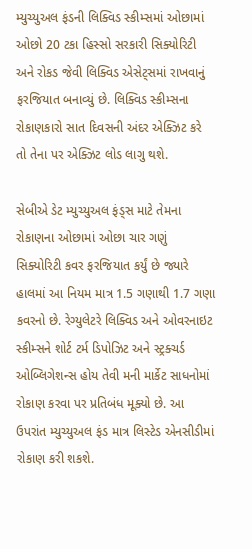મ્યુચ્યુઅલ ફંડની લિક્વિડ સ્કીમ્સમાં ઓછામાં ઓછો 20 ટકા હિસ્સો સરકારી સિક્યોરિટી અને રોકડ જેવી લિક્વિડ એસેટ્સમાં રાખવાનું ફરજિયાત બનાવ્યું છે. લિક્વિડ સ્કીમ્સના રોકાણકારો સાત દિવસની અંદર એક્ઝિટ કરે તો તેના પર એક્ઝિટ લોડ લાગુ થશે.

સેબીએ ડેટ મ્યુચ્યુઅલ ફંડ્સ માટે તેમના રોકાણના ઓછામાં ઓછા ચાર ગણું સિક્યોરિટી કવર ફરજિયાત કર્યું છે જ્યારે હાલમાં આ નિયમ માત્ર 1.5 ગણાથી 1.7 ગણા કવરનો છે. રેગ્યુલેટરે લિક્વિડ અને ઓવરનાઇટ સ્કીમ્સને શોર્ટ ટર્મ ડિપોઝિટ અને સ્ટ્રક્ચર્ડ ઓબ્લિગેશન્સ હોય તેવી મની માર્કેટ સાધનોમાં રોકાણ કરવા પર પ્રતિબંધ મૂક્યો છે. આ ઉપરાંત મ્યુચ્યુઅલ ફંડ માત્ર લિસ્ટેડ એનસીડીમાં રોકાણ કરી શકશે.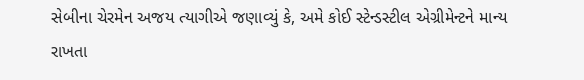સેબીના ચેરમેન અજય ત્યાગીએ જણાવ્યું કે, અમે કોઈ સ્ટેન્ડસ્ટીલ એગ્રીમેન્ટને માન્ય રાખતા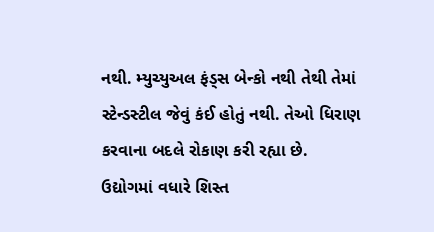નથી. મ્યુચ્યુઅલ ફંડ્સ બેન્કો નથી તેથી તેમાં સ્ટેન્ડસ્ટીલ જેવું કંઈ હોતું નથી. તેઓ ધિરાણ કરવાના બદલે રોકાણ કરી રહ્યા છે. ઉદ્યોગમાં વધારે શિસ્ત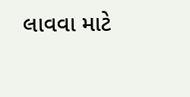લાવવા માટે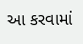આ કરવામાં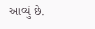આવ્યું છે.